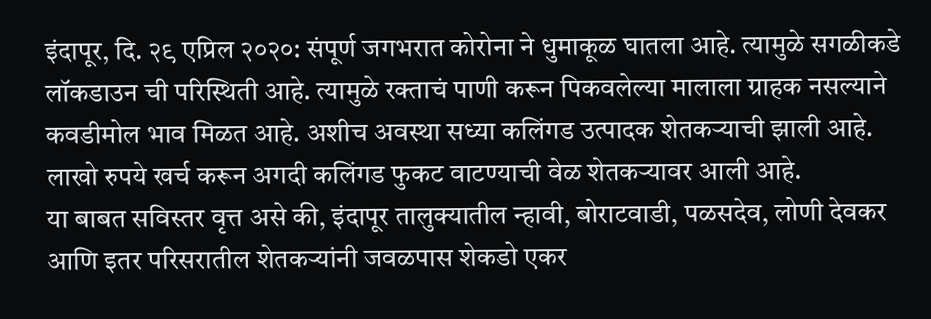इंदापूर, दि. २९ एप्रिल २०२०: संपूर्ण जगभरात कोरोना ने धुमाकूळ घातला आहे. त्यामुळे सगळीकडे लॉकडाउन ची परिस्थिती आहे. त्यामुळे रक्ताचं पाणी करून पिकवलेल्या मालाला ग्राहक नसल्याने कवडीमोल भाव मिळत आहे. अशीच अवस्था सध्या कलिंगड उत्पादक शेतकऱ्याची झाली आहे. लाखो रुपये खर्च करून अगदी कलिंगड फुकट वाटण्याची वेळ शेतकऱ्यावर आली आहे.
या बाबत सविस्तर वृत्त असे की, इंदापूर तालुक्यातील न्हावी, बोराटवाडी, पळसदेव, लोणी देवकर आणि इतर परिसरातील शेतकऱ्यांनी जवळपास शेकडो एकर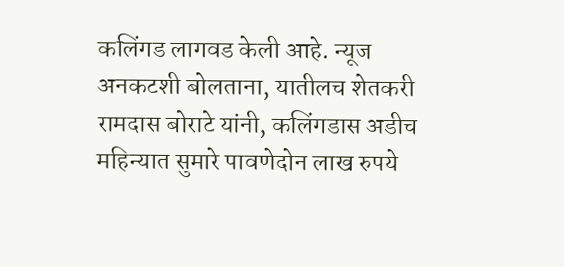कलिंगड लागवड केली आहे. न्यूज अनकटशी बोलताना, यातीलच शेतकरी रामदास बोराटे यांनी, कलिंगडास अडीच महिन्यात सुमारे पावणेदोन लाख रुपये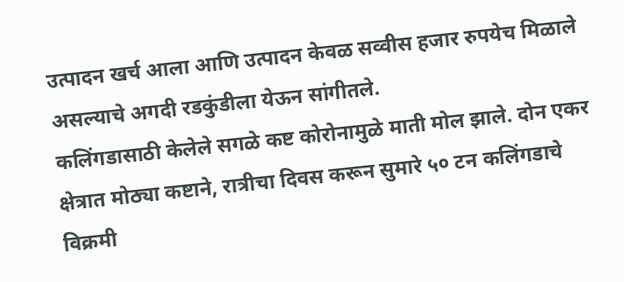उत्पादन खर्च आला आणि उत्पादन केवळ सव्वीस हजार रुपयेच मिळाले असल्याचे अगदी रडकुंडीला येऊन सांगीतले.
कलिंगडासाठी केलेले सगळे कष्ट कोरोनामुळे माती मोल झाले. दोन एकर क्षेत्रात मोठ्या कष्टाने, रात्रीचा दिवस करून सुमारे ५० टन कलिंगडाचे विक्रमी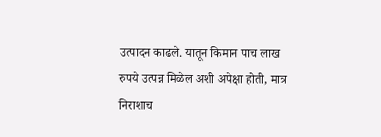उत्पादन काढले. यातून किमान पाच लाख रुपये उत्पन्न मिळेल अशी अपेक्षा होती, मात्र निराशाच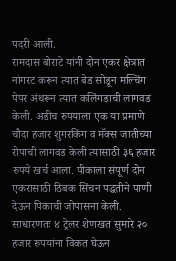पदरी आली.
रामदास बोराटे यांनी दोन एकर क्षेत्रात नांगरट करून त्यात बेड सोडून मल्चिंग पेपर अंथरून त्यात कलिंगडाची लागवड केली. अडीच रुपयाला एक या प्रमाणे चौदा हजार शुगरकिंग व मॅक्स जातीच्या रोपाची लागवड केली त्यासाठी ३६ हजार रुपये खर्च आला. पीकाला संपूर्ण दोन एकरासाठी ठिबक सिंचन पद्धतीने पाणी देऊन पिकाची जोपासना केली. साधारणतः ४ ट्रेलर शेणखत सुमारे २० हजार रुपयांना विकत घेऊन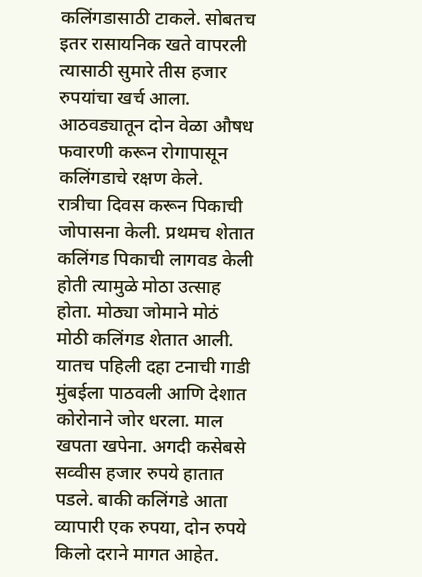कलिंगडासाठी टाकले. सोबतच इतर रासायनिक खते वापरली त्यासाठी सुमारे तीस हजार रुपयांचा खर्च आला. आठवड्यातून दोन वेळा औषध फवारणी करून रोगापासून कलिंगडाचे रक्षण केले.
रात्रीचा दिवस करून पिकाची जोपासना केली. प्रथमच शेतात कलिंगड पिकाची लागवड केली होती त्यामुळे मोठा उत्साह होता. मोठ्या जोमाने मोठं मोठी कलिंगड शेतात आली. यातच पहिली दहा टनाची गाडी मुंबईला पाठवली आणि देशात कोरोनाने जोर धरला. माल खपता खपेना. अगदी कसेबसे सव्वीस हजार रुपये हातात पडले. बाकी कलिंगडे आता व्यापारी एक रुपया, दोन रुपये किलो दराने मागत आहेत.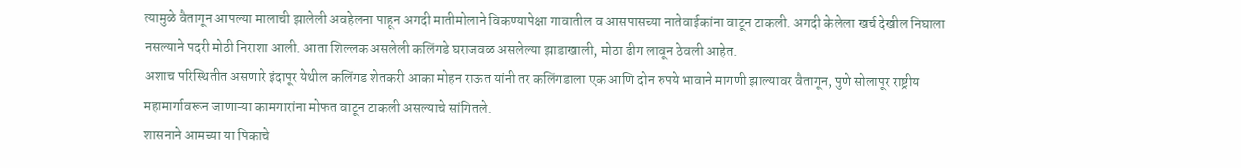त्यामुळे वैतागून आपल्या मालाची झालेली अवहेलना पाहून अगदी मातीमोलाने विकण्यापेक्षा गावातील व आसपासच्या नातेवाईकांना वाटून टाकली. अगदी केलेला खर्च देखील निघाला नसल्याने पदरी मोठी निराशा आली. आता शिल्लक असलेली कलिंगडे घराजवळ असलेल्या झाडाखाली, मोठा ढीग लावून ठेवली आहेत.
अशाच परिस्थितीत असणारे इंदापूर येथील कलिंगड शेतकरी आका मोहन राऊत यांनी तर कलिंगडाला एक आणि दोन रुपये भावाने मागणी झाल्यावर वैतागून, पुणे सोलापूर राष्ट्रीय महामार्गावरून जाणाऱ्या कामगारांना मोफत वाटून टाकली असल्याचे सांगितले.
शासनाने आमच्या या पिकाचे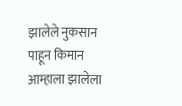झालेले नुकसान पाहून किमान आम्हाला झालेला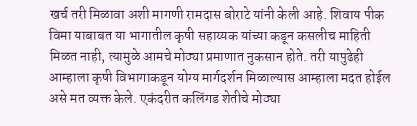खर्च तरी मिळावा अशी मागणी रामदास बोराटे यांनी केली आहे. शिवाय पीक विमा याबाबत या भागातील कृषी सहाय्यक यांच्या कडून कसलीच माहिती मिळत नाही, त्यामुळे आमचे मोठ्या प्रमाणात नुकसान होते. तरी यापुढेही आम्हाला कृषी विभागाकडून योग्य मार्गदर्शन मिळाल्यास आम्हाला मदत होईल असे मत व्यक्त केले. एकंदरीत कलिंगड शेतीचे मोठ्या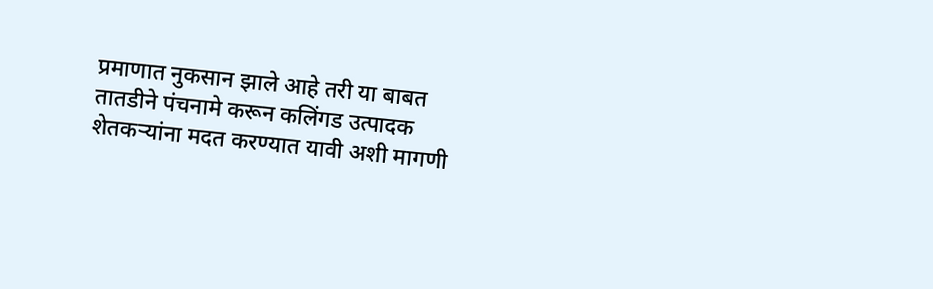प्रमाणात नुकसान झाले आहे तरी या बाबत तातडीने पंचनामे करून कलिंगड उत्पादक शेतकऱ्यांना मदत करण्यात यावी अशी मागणी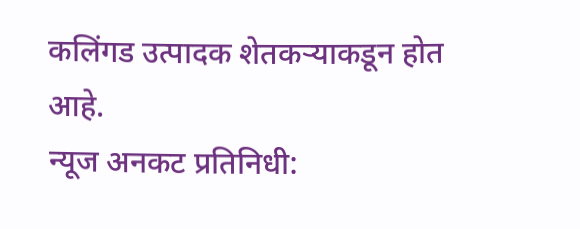कलिंगड उत्पादक शेतकऱ्याकडून होत आहे.
न्यूज अनकट प्रतिनिधी: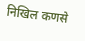निखिल कणसे